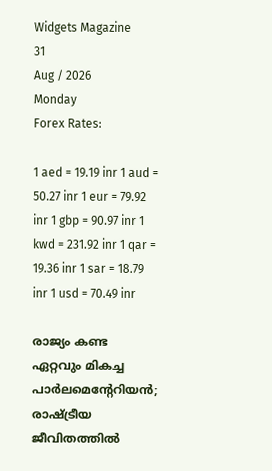Widgets Magazine
31
Aug / 2026
Monday
Forex Rates:

1 aed = 19.19 inr 1 aud = 50.27 inr 1 eur = 79.92 inr 1 gbp = 90.97 inr 1 kwd = 231.92 inr 1 qar = 19.36 inr 1 sar = 18.79 inr 1 usd = 70.49 inr

രാജ്യം കണ്ട ഏറ്റവും മികച്ച പാർലമെന്റേറിയൻ; രാഷ്ട്രീയ ജീവിതത്തിൽ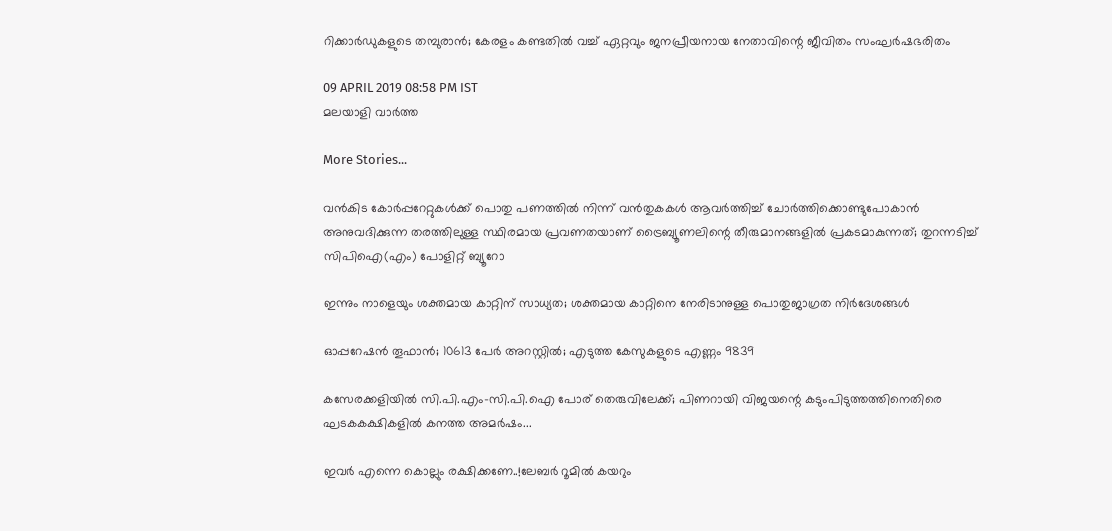റിക്കാർഡുകളുടെ തമ്പുരാൻ; കേരളം കണ്ടതിൽ വച്ച് ഏറ്റവും ജനപ്രീയനായ നേതാവിന്റെ ജീവിതം സംഘർഷഭരിതം

09 APRIL 2019 08:58 PM IST
മലയാളി വാര്‍ത്ത

More Stories...

വൻകിട കോർപ്പറേറ്റുകൾക്ക് പൊതു പണത്തിൽ നിന്ന് വൻതുകകൾ ആവർത്തിച്ച് ചോർത്തിക്കൊണ്ടുപോകാൻ അനുവദിക്കുന്ന തരത്തിലുള്ള സ്ഥിരമായ പ്രവണതയാണ് ട്രൈബ്യൂണലിന്റെ തീരുമാനങ്ങളിൽ പ്രകടമാകുന്നത്; തുറന്നടിച്ച് സിപിഐ(എം) പോളിറ്റ് ബ്യൂറോ

ഇന്നും നാളെയും ശക്തമായ കാറ്റിന് സാധ്യത; ശക്തമായ കാറ്റിനെ നേരിടാനുള്ള പൊതുജാഗ്രത നിർദേശങ്ങൾ

ഓപ്പറേഷന്‍ തൂഫാന്‍; 10613 പേർ അറസ്റ്റിൽ; എടുത്ത കേസുകളുടെ എണ്ണം 9839

കസേരക്കളിയിൽ സി.പി.എം-സി.പി.ഐ പോര് തെരുവിലേക്ക്; പിണറായി വിജയന്റെ കടുംപിടുത്തത്തിനെതിരെ ഘടകകക്ഷികളിൽ കനത്ത അമർഷം...

ഇവർ എന്നെ കൊല്ലും രക്ഷിക്കണേ..!ലേബർ റൂമിൽ കയറും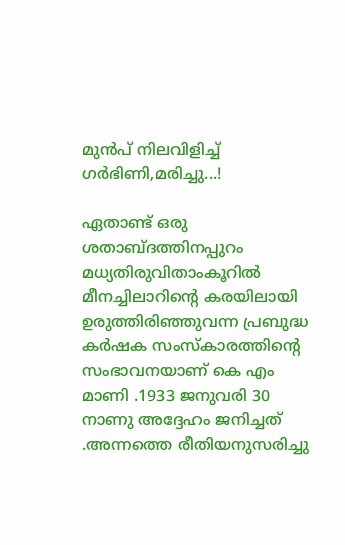മുൻപ് നിലവിളിച്ച് ഗർഭിണി,മരിച്ചു...!

ഏതാണ്ട് ഒരു ശതാബ്ദത്തിനപ്പുറം മധ്യതിരുവിതാംകൂറില്‍ മീനച്ചിലാറിന്റെ കരയിലായി ഉരുത്തിരിഞ്ഞുവന്ന പ്രബുദ്ധ കര്‍ഷക സംസ്‌കാരത്തിന്റെ സംഭാവനയാണ് കെ എം മാണി .1933 ജനുവരി 30 നാണു അദ്ദേഹം ജനിച്ചത് .അന്നത്തെ രീതിയനുസരിച്ചു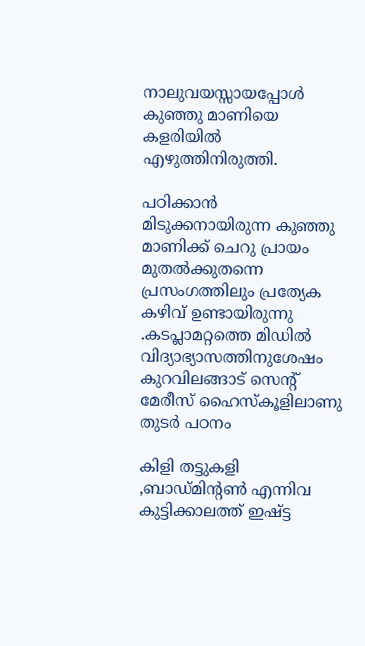നാലുവയസ്സായപ്പോള്‍ കുഞ്ഞു മാണിയെ കളരിയില്‍ എഴുത്തിനിരുത്തി.

പഠിക്കാന്‍ മിടുക്കനായിരുന്ന കുഞ്ഞു മാണിക്ക് ചെറു പ്രായം മുതല്‍ക്കുതന്നെ പ്രസംഗത്തിലും പ്രത്യേക കഴിവ് ഉണ്ടായിരുന്നു .കടപ്ലാമറ്റത്തെ മിഡില്‍ വിദ്യാഭ്യാസത്തിനുശേഷം കുറവിലങ്ങാട് സെന്റ് മേരീസ് ഹൈസ്‌കൂളിലാണു തുടര്‍ പഠനം

കിളി തട്ടുകളി ,ബാഡ്മിന്റണ്‍ എന്നിവ കുട്ടിക്കാലത്ത് ഇഷ്ട്ട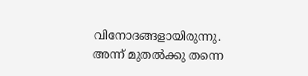വിനോദങ്ങളായിരുന്നു. അന്ന് മുതല്‍ക്കു തന്നെ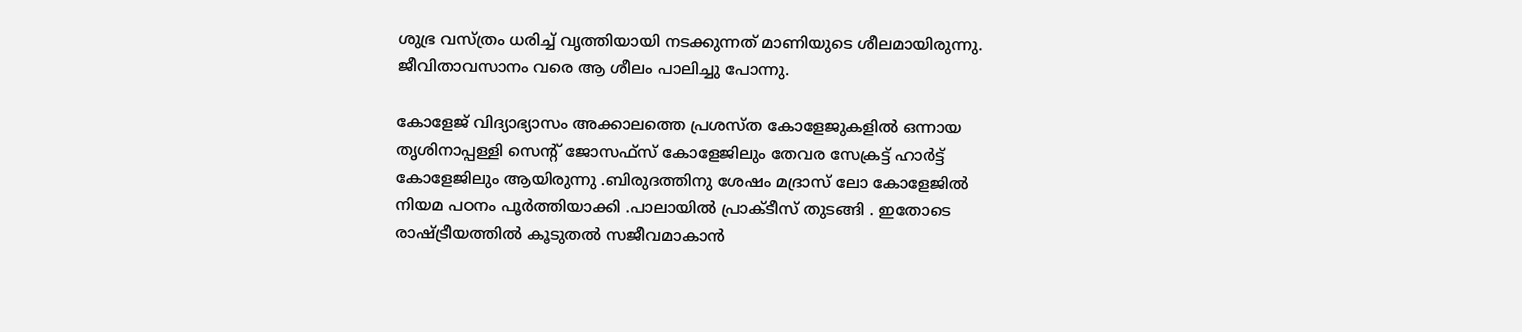ശുഭ്ര വസ്ത്രം ധരിച്ച് വൃത്തിയായി നടക്കുന്നത് മാണിയുടെ ശീലമായിരുന്നു. ജീവിതാവസാനം വരെ ആ ശീലം പാലിച്ചു പോന്നു.

കോളേജ് വിദ്യാഭ്യാസം അക്കാലത്തെ പ്രശസ്ത കോളേജുകളില്‍ ഒന്നായ തൃശിനാപ്പള്ളി സെന്റ് ജോസഫ്‌സ് കോളേജിലും തേവര സേക്രട്ട് ഹാര്‍ട്ട് കോളേജിലും ആയിരുന്നു .ബിരുദത്തിനു ശേഷം മദ്രാസ് ലോ കോളേജില്‍ നിയമ പഠനം പൂര്‍ത്തിയാക്കി .പാലായില്‍ പ്രാക്ടീസ് തുടങ്ങി . ഇതോടെ രാഷ്ട്രീയത്തില്‍ കൂടുതല്‍ സജീവമാകാന്‍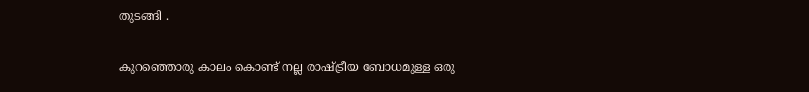തുടങ്ങി .

കുറഞ്ഞൊരു കാലം കൊണ്ട് നല്ല രാഷ്ട്രീയ ബോധമുള്ള ഒരു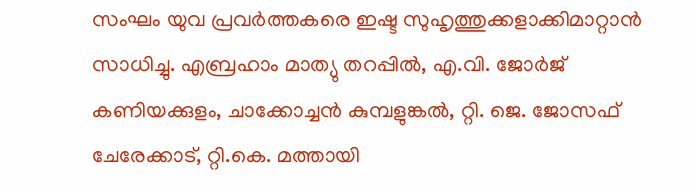സംഘം യുവ പ്രവര്‍ത്തകരെ ഇഷ്ട സുഹൃത്തുക്കളാക്കിമാറ്റാന്‍ സാധിച്ചു. എബ്രഹാം മാത്യു തറപ്പില്‍, എ.വി. ജോര്‍ജ് കണിയക്കുളം, ചാക്കോച്ചന്‍ കുമ്പളുങ്കല്‍, റ്റി. ജെ. ജോസഫ് ചേരേക്കാട്, റ്റി.കെ. മത്തായി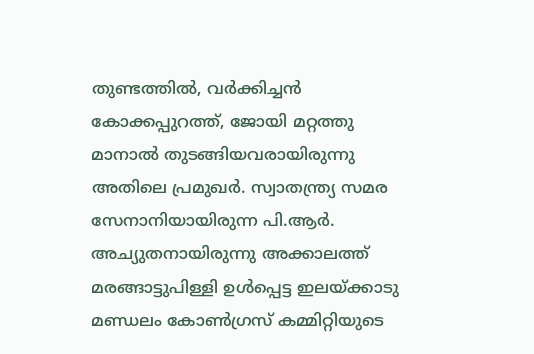തുണ്ടത്തില്‍, വര്‍ക്കിച്ചന്‍ കോക്കപ്പുറത്ത്, ജോയി മറ്റത്തു മാനാല്‍ തുടങ്ങിയവരായിരുന്നു അതിലെ പ്രമുഖര്‍. സ്വാതന്ത്ര്യ സമര സേനാനിയായിരുന്ന പി.ആര്‍. അച്യുതനായിരുന്നു അക്കാലത്ത് മരങ്ങാട്ടുപിള്ളി ഉള്‍പ്പെട്ട ഇലയ്ക്കാടു മണ്ഡലം കോണ്‍ഗ്രസ് കമ്മിറ്റിയുടെ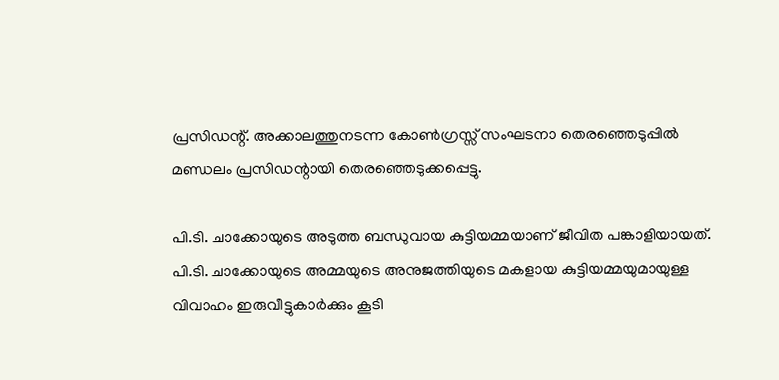പ്രസിഡന്റ്. അക്കാലത്തുനടന്ന കോണ്‍ഗ്രസ്സ് സംഘടനാ തെരഞ്ഞെടുപ്പില്‍ മണ്ഡലം പ്രസിഡന്റായി തെരഞ്ഞെടുക്കപ്പെട്ടു.

പി.ടി. ചാക്കോയുടെ അടുത്ത ബന്ധുവായ കുട്ടിയമ്മയാണ് ജീവിത പങ്കാളിയായത്. പി.ടി. ചാക്കോയുടെ അമ്മയുടെ അനുജത്തിയുടെ മകളായ കുട്ടിയമ്മയുമായുള്ള വിവാഹം ഇരുവീട്ടുകാര്‍ക്കും കൂടി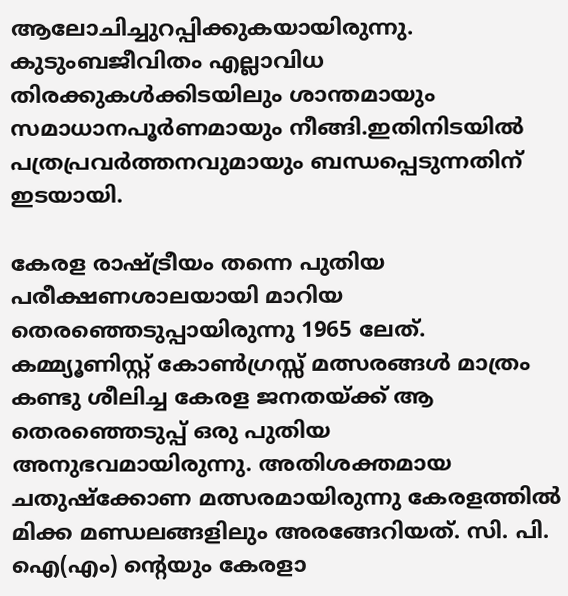ആലോചിച്ചുറപ്പിക്കുകയായിരുന്നു. കുടുംബജീവിതം എല്ലാവിധ തിരക്കുകള്‍ക്കിടയിലും ശാന്തമായും സമാധാനപൂര്‍ണമായും നീങ്ങി.ഇതിനിടയില്‍ പത്രപ്രവര്‍ത്തനവുമായും ബന്ധപ്പെടുന്നതിന് ഇടയായി.

കേരള രാഷ്ട്രീയം തന്നെ പുതിയ പരീക്ഷണശാലയായി മാറിയ തെരഞ്ഞെടുപ്പായിരുന്നു 1965 ലേത്. കമ്മ്യൂണിസ്റ്റ് കോണ്‍ഗ്രസ്സ് മത്സരങ്ങള്‍ മാത്രം കണ്ടു ശീലിച്ച കേരള ജനതയ്ക്ക് ആ തെരഞ്ഞെടുപ്പ് ഒരു പുതിയ അനുഭവമായിരുന്നു. അതിശക്തമായ ചതുഷ്‌ക്കോണ മത്സരമായിരുന്നു കേരളത്തില്‍ മിക്ക മണ്ഡലങ്ങളിലും അരങ്ങേറിയത്. സി. പി. ഐ(എം) ന്റെയും കേരളാ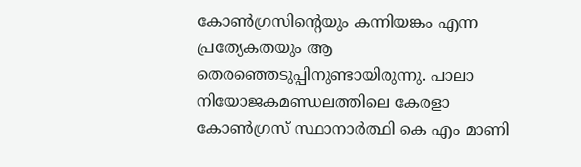കോണ്‍ഗ്രസിന്റെയും കന്നിയങ്കം എന്ന പ്രത്യേകതയും ആ തെരഞ്ഞെടുപ്പിനുണ്ടായിരുന്നു. പാലാ നിയോജകമണ്ഡലത്തിലെ കേരളാ കോണ്‍ഗ്രസ് സ്ഥാനാര്‍ത്ഥി കെ എം മാണി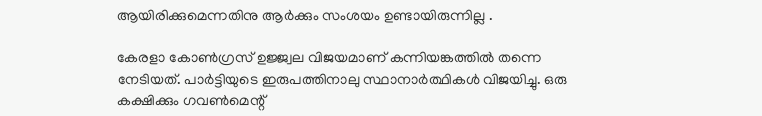ആയിരിക്കുമെന്നതിനു ആര്‍ക്കും സംശയം ഉണ്ടായിരുന്നില്ല .

കേരളാ കോണ്‍ഗ്രസ് ഉജ്ജ്വല വിജയമാണ് കന്നിയങ്കത്തില്‍ തന്നെ നേടിയത്. പാര്‍ട്ടിയുടെ ഇരുപത്തിനാലു സ്ഥാനാര്‍ത്ഥികള്‍ വിജയിച്ചു. ഒരു കക്ഷിക്കും ഗവണ്‍മെന്റ്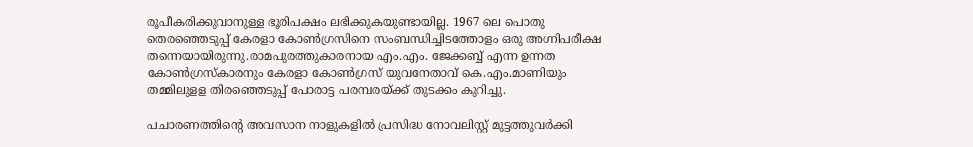രൂപീകരിക്കുവാനുള്ള ഭൂരിപക്ഷം ലഭിക്കുകയുണ്ടായില്ല. 1967 ലെ പൊതു തെരഞ്ഞെടുപ്പ് കേരളാ കോണ്‍ഗ്രസിനെ സംബന്ധിച്ചിടത്തോളം ഒരു അഗ്നിപരീക്ഷ തന്നെയായിരുന്നു.രാമപുരത്തുകാരനായ എം.എം. ജേക്കബ്ബ് എന്ന ഉന്നത കോണ്‍ഗ്രസ്‌കാരനും കേരളാ കോണ്‍ഗ്രസ് യുവനേതാവ് കെ.എം.മാണിയും തമ്മിലുളള തിരഞ്ഞെടുപ്പ് പോരാട്ട പരമ്പരയ്ക്ക് തുടക്കം കുറിച്ചു.

പചാരണത്തിന്റെ അവസാന നാളുകളില്‍ പ്രസിദ്ധ നോവലിസ്റ്റ് മുട്ടത്തുവര്‍ക്കി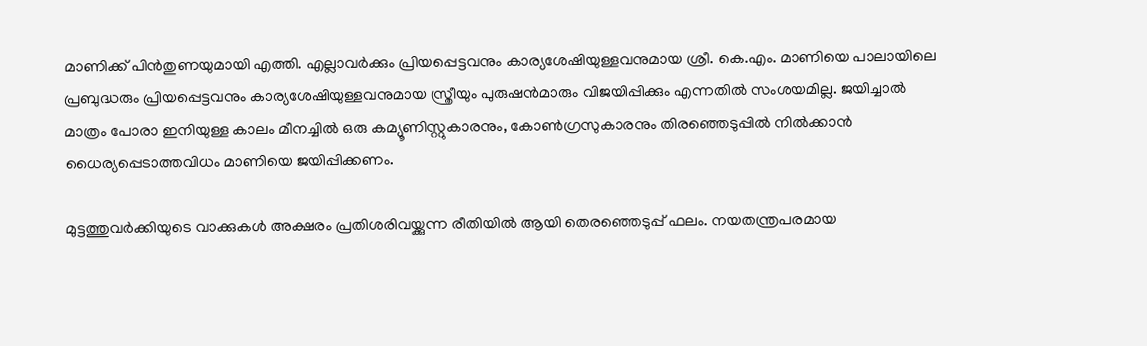മാണിക്ക് പിന്‍തുണയുമായി എത്തി. എല്ലാവര്‍ക്കും പ്രിയപ്പെട്ടവനും കാര്യശേഷിയുള്ളവനുമായ ശ്രീ. കെ.എം. മാണിയെ പാലായിലെ പ്രബുദ്ധരും പ്രിയപ്പെട്ടവനും കാര്യശേഷിയുള്ളവനുമായ സ്ത്രീയും പുരുഷന്‍മാരും വിജയിപ്പിക്കും എന്നതില്‍ സംശയമില്ല. ജയിച്ചാല്‍ മാത്രം പോരാ ഇനിയുള്ള കാലം മീനച്ചില്‍ ഒരു കമ്യൂണിസ്റ്റുകാരനും, കോണ്‍ഗ്രസുകാരനും തിരഞ്ഞെടുപ്പില്‍ നില്‍ക്കാന്‍ ധൈര്യപ്പെടാത്തവിധം മാണിയെ ജയിപ്പിക്കണം.

മുട്ടത്തുവര്‍ക്കിയുടെ വാക്കുകള്‍ അക്ഷരം പ്രതിശരിവയ്ക്കുന്ന രീതിയില്‍ ആയി തെരഞ്ഞെടുപ്പ് ഫലം. നയതന്ത്രപരമായ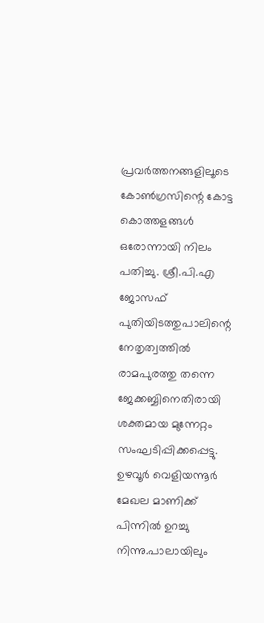പ്രവര്‍ത്തനങ്ങളിലൂടെ കോണ്‍ഗ്രസിന്റെ കോട്ട കൊത്തളങ്ങള്‍ ഒരോന്നായി നിലം പതിച്ചു. ശ്രീ.പി.എ ജോസഫ് പുതിയിടത്തുപാലിന്റെ നേതൃത്വത്തില്‍ രാമപുരത്തു തന്നെ ജേക്കബ്ബിനെതിരായി ശക്തമായ മുന്നേറ്റം സംഘടിപ്പിക്കപ്പെട്ടു. ഉഴവൂര്‍ വെളിയന്നൂര്‍ മേഖല മാണിക്ക് പിന്നില്‍ ഉറച്ചു നിന്നു.പാലായിലും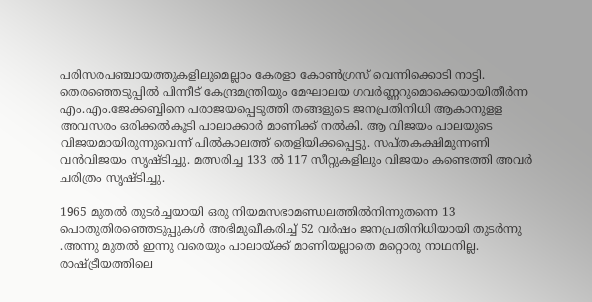പരിസരപഞ്ചായത്തുകളിലുമെല്ലാം കേരളാ കോണ്‍ഗ്രസ് വെന്നിക്കൊടി നാട്ടി. തെരഞ്ഞെടുപ്പില്‍ പിന്നീട് കേന്ദ്രമന്ത്രിയും മേഘാലയ ഗവര്‍ണ്ണറുമൊക്കെയായിതീര്‍ന്ന എം.എം.ജേക്കബ്ബിനെ പരാജയപ്പെടുത്തി തങ്ങളുടെ ജനപ്രതിനിധി ആകാനുളള അവസരം ഒരിക്കല്‍കൂടി പാലാക്കാര്‍ മാണിക്ക് നല്‍കി. ആ വിജയം പാലയുടെ വിജയമായിരുന്നുവെന്ന് പില്‍കാലത്ത് തെളിയിക്കപ്പെട്ടു. സപ്തകക്ഷിമുന്നണി വന്‍വിജയം സൃഷ്ടിച്ചു. മത്സരിച്ച 133 ല്‍ 117 സീറ്റുകളിലും വിജയം കണ്ടെത്തി അവര്‍ ചരിത്രം സൃഷ്ടിച്ചു.

1965 മുതല്‍ തുടര്‍ച്ചയായി ഒരു നിയമസഭാമണ്ഡലത്തില്‍നിന്നുതന്നെ 13 പൊതുതിരഞ്ഞെടുപ്പുകള്‍ അഭിമുഖീകരിച്ച് 52 വര്‍ഷം ജനപ്രതിനിധിയായി തുടര്‍ന്നു .അന്നു മുതല്‍ ഇന്നു വരെയും പാലായ്ക്ക് മാണിയല്ലാതെ മറ്റൊരു നാഥനില്ല. രാഷ്ട്രീയത്തിലെ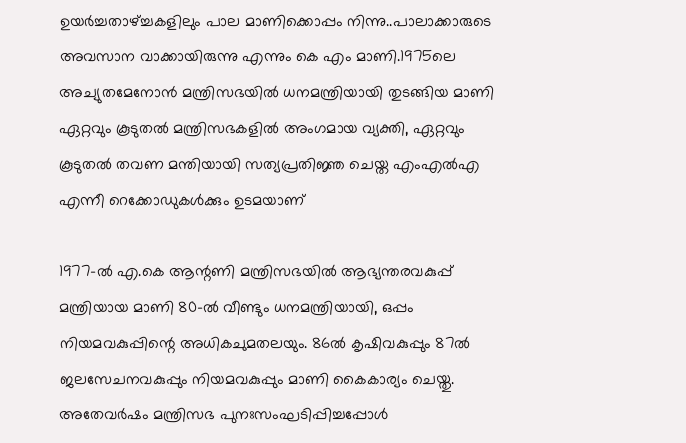ഉയര്‍ച്ചതാഴ്ച്ചകളിലും പാല മാണിക്കൊപ്പം നിന്നു..പാലാക്കാരുടെ അവസാന വാക്കായിരുന്നു എന്നും കെ എം മാണി.1975ലെ അച്യുതമേനോന്‍ മന്ത്രിസഭയില്‍ ധനമന്ത്രിയായി തുടങ്ങിയ മാണി ഏറ്റവും കൂടുതല്‍ മന്ത്രിസഭകളില്‍ അംഗമായ വ്യക്തി, ഏറ്റവും കൂടുതല്‍ തവണ മന്തിയായി സത്യപ്രതിജ്ഞ ചെയ്ത എംഎല്‍എ എന്നീ റെക്കോഡുകള്‍ക്കും ഉടമയാണ്

1977-ല്‍ എ.കെ ആന്റണി മന്ത്രിസഭയില്‍ ആഭ്യന്തരവകുപ്പ് മന്ത്രിയായ മാണി 80-ല്‍ വീണ്ടും ധനമന്ത്രിയായി, ഒപ്പം നിയമവകുപ്പിന്റെ അധികചുമതലയും. 86ല്‍ കൃഷിവകുപ്പും 87ല്‍ ജലസേചനവകുപ്പും നിയമവകുപ്പും മാണി കൈകാര്യം ചെയ്തു. അതേവര്‍ഷം മന്ത്രിസഭ പുനഃസംഘടിപ്പിച്ചപ്പോള്‍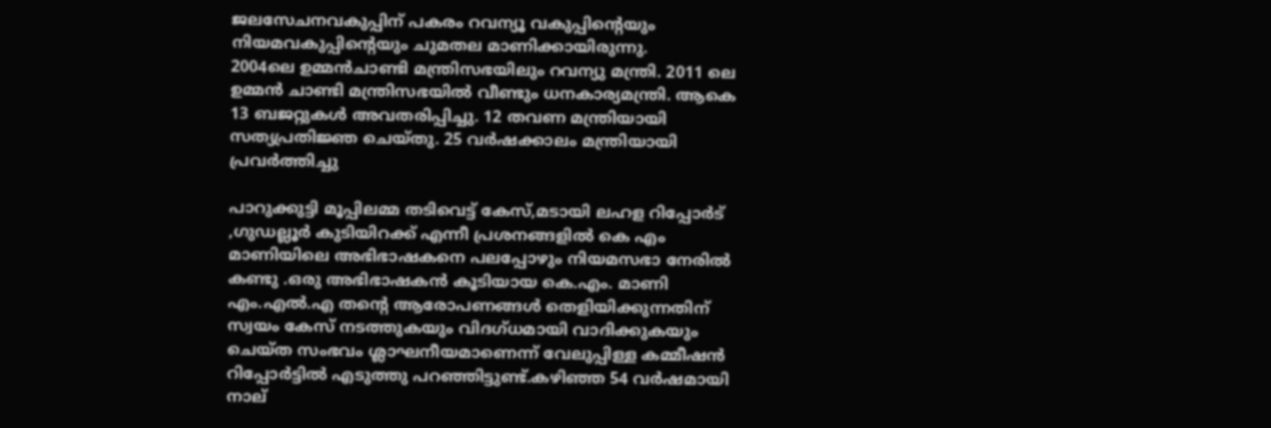ജലസേചനവകുപ്പിന് പകരം റവന്യൂ വകുപ്പിന്റെയും നിയമവകുപ്പിന്റെയും ചുമതല മാണിക്കായിരുന്നു.
2004ലെ ഉമ്മന്‍ചാണ്ടി മന്ത്രിസഭയിലും റവന്യു മന്ത്രി. 2011 ലെ ഉമ്മന്‍ ചാണ്ടി മന്ത്രിസഭയില്‍ വീണ്ടും ധനകാര്യമന്ത്രി. ആകെ 13 ബജറ്റുകള്‍ അവതരിപ്പിച്ചു. 12 തവണ മന്ത്രിയായി സത്യപ്രതിജ്ഞ ചെയ്തു. 25 വര്‍ഷക്കാലം മന്ത്രിയായി പ്രവര്‍ത്തിച്ചു

പാറുക്കുട്ടി മൂപ്പിലമ്മ തടിവെട്ട് കേസ്,മടായി ലഹള റിപ്പോര്‍ട് ,ഗുഡല്ലൂര്‍ കുടിയിറക്ക് എന്നീ പ്രശനങ്ങളില്‍ കെ എം മാണിയിലെ അഭിഭാഷകനെ പലപ്പോഴും നിയമസഭാ നേരില്‍ കണ്ടു .ഒരു അഭിഭാഷകന്‍ കൂടിയായ കെ.എം. മാണി എം.എല്‍.എ തന്റെ ആരോപണങ്ങള്‍ തെളിയിക്കുന്നതിന് സ്വയം കേസ് നടത്തുകയും വിദഗ്ധമായി വാദിക്കുകയും ചെയ്ത സംഭവം ശ്ലാഘനീയമാണെന്ന് വേലുപ്പിള്ള കമ്മീഷന്‍ റിപ്പോര്‍ട്ടില്‍ എടുത്തു പറഞ്ഞിട്ടുണ്ട്.കഴിഞ്ഞ 54 വര്‍ഷമായി നാല്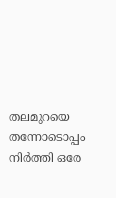തലമുറയെ തന്നോടൊപ്പം നിര്‍ത്തി ഒരേ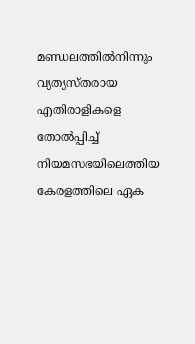മണ്ഡലത്തില്‍നിന്നും വ്യത്യസ്തരായ എതിരാളികളെ തോല്‍പ്പിച്ച് നിയമസഭയിലെത്തിയ കേരളത്തിലെ ഏക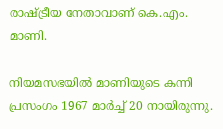രാഷ്ട്രീയ നേതാവാണ് കെ.എം. മാണി.

നിയമസഭയില്‍ മാണിയുടെ കന്നി പ്രസംഗം 1967 മാര്‍ച്ച് 20 നായിരുന്നു.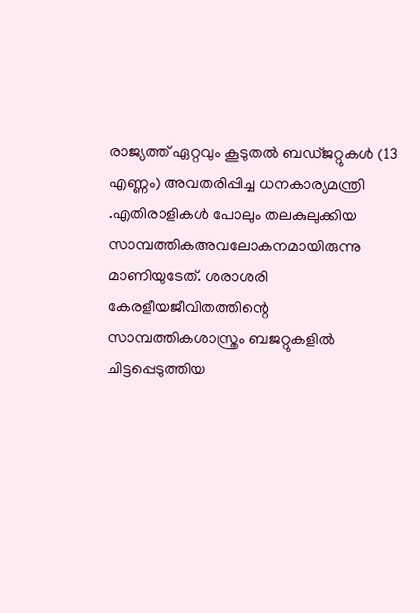രാജ്യത്ത് ഏറ്റവും കൂടുതല്‍ ബഡ്ജറ്റുകള്‍ (13 എണ്ണം) അവതരിപ്പിച്ച ധനകാര്യമന്ത്രി .എതിരാളികള്‍ പോലും തലകുലുക്കിയ സാമ്പത്തികഅവലോകനമായിരുന്നു മാണിയുടേത്. ശരാശരി കേരളീയജീവിതത്തിന്റെ സാമ്പത്തികശാസ്ത്രം ബജറ്റുകളില്‍ ചിട്ടപ്പെടുത്തിയ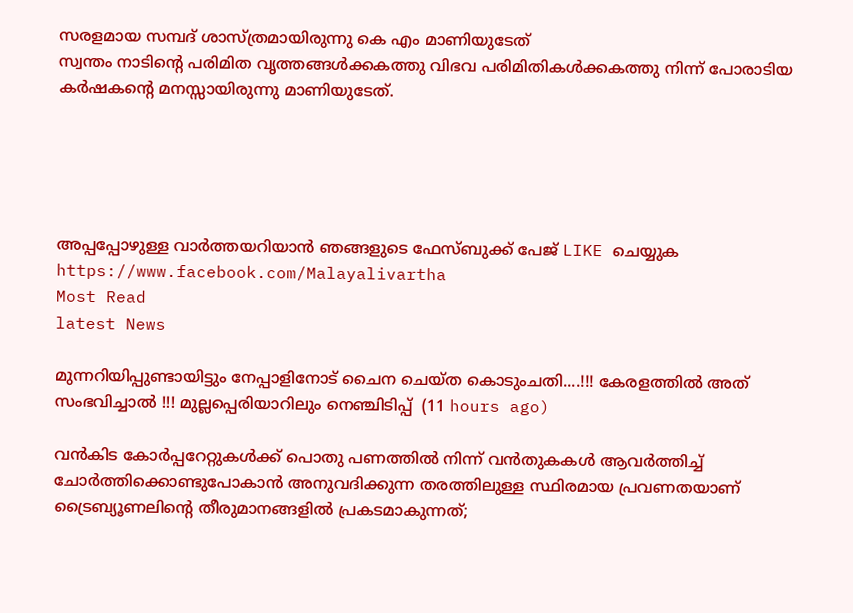സരളമായ സമ്പദ് ശാസ്ത്രമായിരുന്നു കെ എം മാണിയുടേത്
സ്വന്തം നാടിന്റെ പരിമിത വൃത്തങ്ങള്‍ക്കകത്തു വിഭവ പരിമിതികള്‍ക്കകത്തു നിന്ന് പോരാടിയ കര്‍ഷകന്റെ മനസ്സായിരുന്നു മാണിയുടേത്.





അപ്പപ്പോഴുള്ള വാര്‍ത്തയറിയാന്‍ ഞങ്ങളുടെ ഫേസ്‌ബുക്ക്‌ പേജ് LIKE ചെയ്യുക
https://www.facebook.com/Malayalivartha
Most Read
latest News

മുന്നറിയിപ്പുണ്ടായിട്ടും നേപ്പാളിനോട് ചൈന ചെയ്ത കൊടുംചതി....!!! കേരളത്തിൽ അത് സംഭവിച്ചാൽ !!! മുല്ലപ്പെരിയാറിലും നെഞ്ചിടിപ്പ്  (11 hours ago)

വൻകിട കോർപ്പറേറ്റുകൾക്ക് പൊതു പണത്തിൽ നിന്ന് വൻതുകകൾ ആവർത്തിച്ച് ചോർത്തിക്കൊണ്ടുപോകാൻ അനുവദിക്കുന്ന തരത്തിലുള്ള സ്ഥിരമായ പ്രവണതയാണ് ട്രൈബ്യൂണലിന്റെ തീരുമാനങ്ങളിൽ പ്രകടമാകുന്നത്;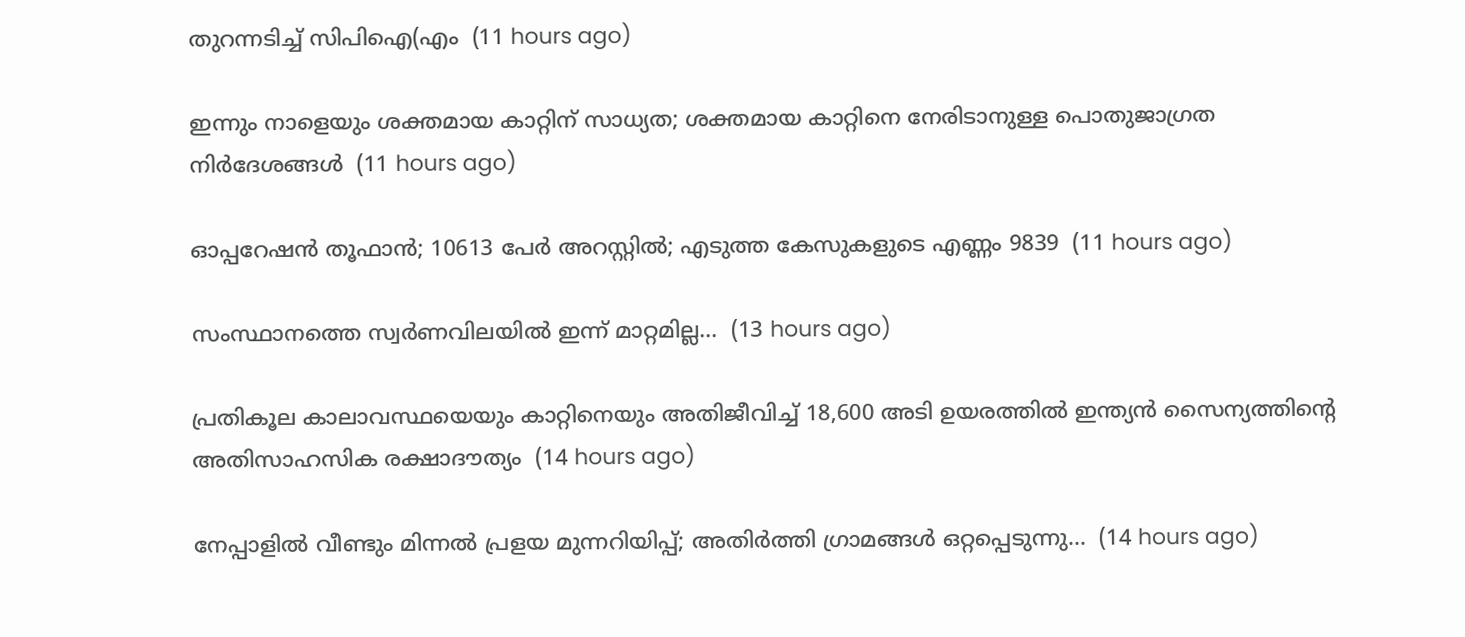തുറന്നടിച്ച് സിപിഐ(എം  (11 hours ago)

ഇന്നും നാളെയും ശക്തമായ കാറ്റിന് സാധ്യത; ശക്തമായ കാറ്റിനെ നേരിടാനുള്ള പൊതുജാഗ്രത നിർദേശങ്ങൾ  (11 hours ago)

ഓപ്പറേഷന്‍ തൂഫാന്‍; 10613 പേർ അറസ്റ്റിൽ; എടുത്ത കേസുകളുടെ എണ്ണം 9839  (11 hours ago)

സംസ്ഥാനത്തെ സ്വർണവിലയിൽ ഇന്ന് മാറ്റമില്ല...  (13 hours ago)

പ്രതികൂല കാലാവസ്ഥയെയും കാറ്റിനെയും അതിജീവിച്ച് 18,600 അടി ഉയരത്തിൽ ഇന്ത്യൻ സൈന്യത്തിന്റെ അതിസാഹസിക രക്ഷാദൗത്യം  (14 hours ago)

നേപ്പാളിൽ വീണ്ടും മിന്നൽ പ്രളയ മുന്നറിയിപ്പ്; അതിർത്തി ഗ്രാമങ്ങൾ ഒറ്റപ്പെടുന്നു...  (14 hours ago)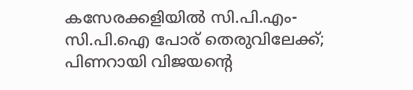കസേരക്കളിയിൽ സി.പി.എം-സി.പി.ഐ പോര് തെരുവിലേക്ക്; പിണറായി വിജയന്റെ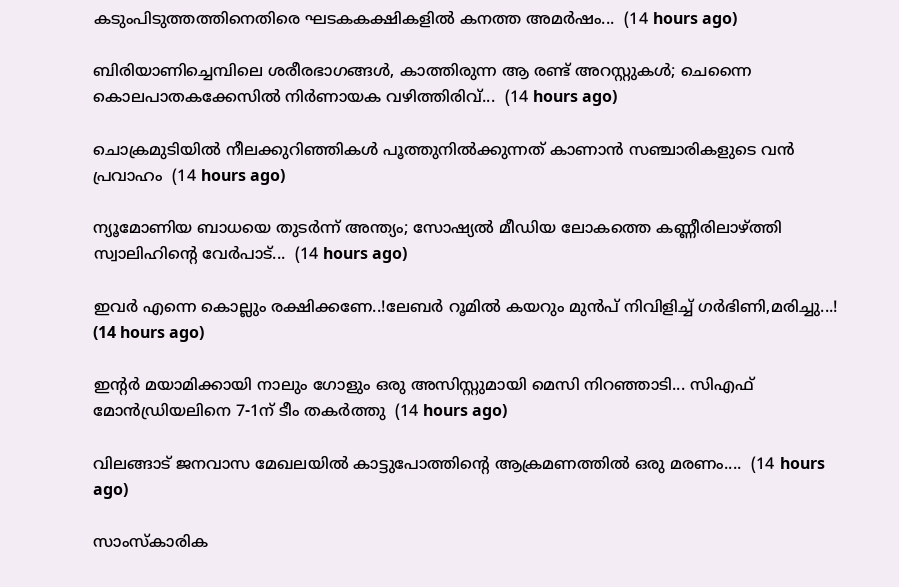കടുംപിടുത്തത്തിനെതിരെ ഘടകകക്ഷികളിൽ കനത്ത അമർഷം...  (14 hours ago)

ബിരിയാണിച്ചെമ്പിലെ ശരീരഭാഗങ്ങൾ, കാത്തിരുന്ന ആ രണ്ട് അറസ്റ്റുകൾ; ചെന്നൈ കൊലപാതകക്കേസിൽ നിർണായക വഴിത്തിരിവ്...  (14 hours ago)

ചൊക്രമുടിയിൽ നീലക്കുറിഞ്ഞികൾ പൂത്തുനിൽക്കുന്നത് കാണാൻ സഞ്ചാരികളുടെ വൻ പ്രവാഹം  (14 hours ago)

ന്യൂമോണിയ ബാധയെ തുടർന്ന് അന്ത്യം; സോഷ്യൽ മീഡിയ ലോകത്തെ കണ്ണീരിലാഴ്ത്തി സ്വാലിഹിന്റെ വേർപാട്...  (14 hours ago)

ഇവർ എന്നെ കൊല്ലും രക്ഷിക്കണേ..!ലേബർ റൂമിൽ കയറും മുൻപ് നിവിളിച്ച് ഗർഭിണി,മരിച്ചു...!  (14 hours ago)

ഇന്റർ മയാമിക്കായി നാലും ഗോളും ഒരു അസിസ്റ്റുമായി മെസി നിറഞ്ഞാടി... സിഎഫ് മോൻഡ്രിയലിനെ 7-1ന് ടീം തകർത്തു  (14 hours ago)

വിലങ്ങാട് ജനവാസ മേഖലയിൽ കാട്ടുപോത്തിന്റെ ആക്രമണത്തിൽ ഒരു മരണം....  (14 hours ago)

സാംസ്കാരിക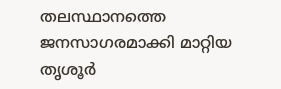തലസ്ഥാനത്തെ ജനസാഗരമാക്കി മാറ്റിയ തൃശൂർ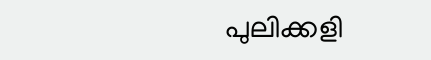പുലിക്കളി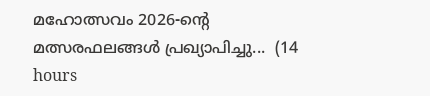മഹോത്സവം 2026-ന്റെ മത്സരഫലങ്ങൾ പ്രഖ്യാപിച്ചു...  (14 hours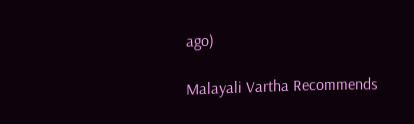ago)

Malayali Vartha Recommends